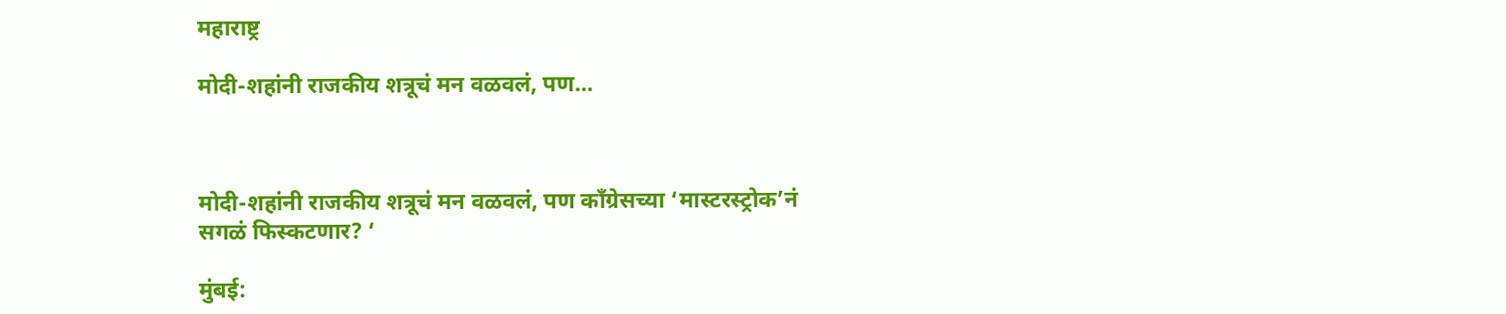महाराष्ट्र

मोदी-शहांनी राजकीय शत्रूचं मन वळवलं, पण…



मोदी-शहांनी राजकीय शत्रूचं मन वळवलं, पण काँग्रेसच्या ‘मास्टरस्ट्रोक’नं सगळं फिस्कटणार? ‘

मुंबई: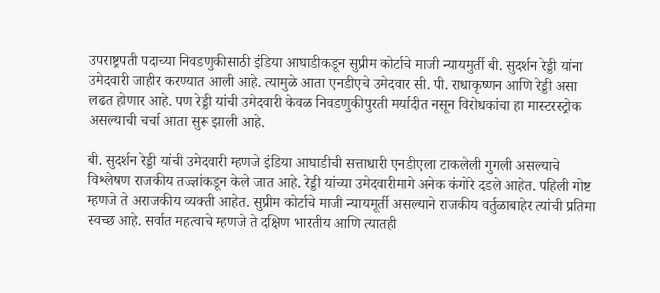उपराष्ट्रपती पदाच्या निवडणुकीसाठी इंडिया आघाडीकडून सुप्रीम कोर्टाचे माजी न्यायमुर्ती बी. सुदर्शन रेड्डी यांना उमेदवारी जाहीर करण्यात आली आहे. त्यामुळे आता एनडीएचे उमेदवार सी. पी. राधाकृष्णन आणि रेड्डी असा लढत होणार आहे. पण रेड्डी यांची उमेदवारी केवळ निवडणुकीपुरती मर्यादीत नसून विरोधकांचा हा मास्टरस्ट्रोक असल्याची चर्चा आता सुरू झाली आहे.

बी. सुदर्शन रेड्डी यांची उमेदवारी म्हणजे इंडिया आघाडीची सत्ताधारी एनडीएला टाकलेली गुगली असल्याचे विश्लेषण राजकीय तज्ज्ञांकडून केले जात आहे. रेड्डी यांच्या उमेदवारीमागे अनेक कंगोरे दडले आहेत. पहिली गोष्ट म्हणजे ते अराजकीय व्यक्ती आहेत. सुप्रीम कोर्टाचे माजी न्यायमूर्ती असल्याने राजकीय वर्तुळाबाहेर त्यांची प्रतिमा स्वच्छ आहे. सर्वात महत्वाचे म्हणजे ते दक्षिण भारतीय आणि त्यातही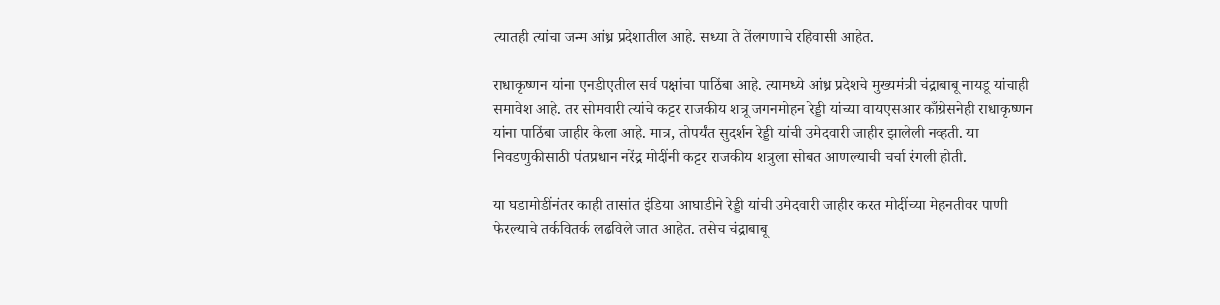त्यातही त्यांचा जन्म आंध्र प्रदेशातील आहे. सध्या ते तेंलगणाचे रहिवासी आहेत.

राधाकृष्णन यांना एनडीएतील सर्व पक्षांचा पाठिंबा आहे. त्यामध्ये आंध्र प्रदेशचे मुख्यमंत्री चंद्राबाबू नायडू यांचाही समावेश आहे. तर सोमवारी त्यांचे कट्टर राजकीय शत्रू जगनमोहन रेड्डी यांच्या वायएसआर काँग्रेसनेही राधाकृष्णन यांना पाठिंबा जाहीर केला आहे. मात्र, तोपर्यंत सुदर्शन रेड्डी यांची उमेदवारी जाहीर झालेली नव्हती. या निवडणुकीसाठी पंतप्रधान नरेंद्र मोदींनी कट्टर राजकीय शत्रुला सोबत आणल्याची चर्चा रंगली होती.

या घडामोडींनंतर काही तासांत इंडिया आघाडीने रेड्डी यांची उमेदवारी जाहीर करत मोदींच्या मेहनतीवर पाणी फेरल्याचे तर्कवितर्क लढविले जात आहेत. तसेच चंद्राबाबू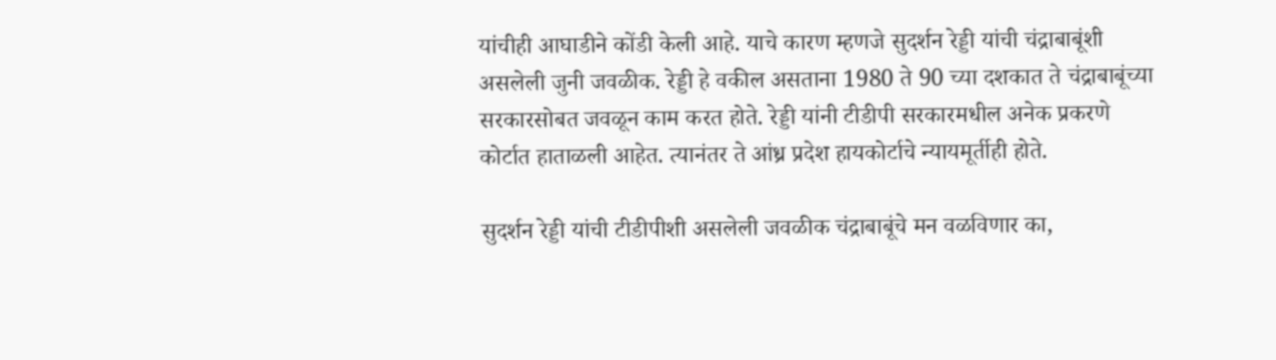यांचीही आघाडीने कोंडी केली आहे. याचे कारण म्हणजे सुदर्शन रेड्डी यांची चंद्राबाबूंशी असलेली जुनी जवळीक. रेड्डी हे वकील असताना 1980 ते 90 च्या दशकात ते चंद्राबाबूंच्या सरकारसोबत जवळून काम करत होते. रेड्डी यांनी टीडीपी सरकारमधील अनेक प्रकरणे कोर्टात हाताळली आहेत. त्यानंतर ते आंध्र प्रदेश हायकोर्टाचे न्यायमूर्तीही होते.

सुदर्शन रेड्डी यांची टीडीपीशी असलेली जवळीक चंद्राबाबूंचे मन वळविणार का,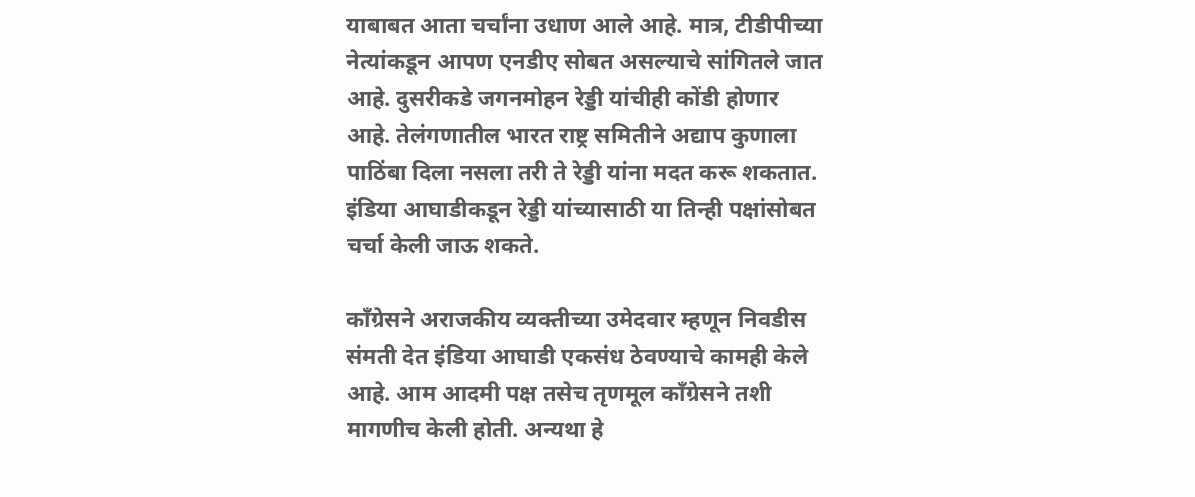याबाबत आता चर्चांना उधाण आले आहे. मात्र, टीडीपीच्या नेत्यांकडून आपण एनडीए सोबत असल्याचे सांगितले जात आहे. दुसरीकडे जगनमोहन रेड्डी यांचीही कोंडी होणार आहे. तेलंगणातील भारत राष्ट्र समितीने अद्याप कुणाला पाठिंबा दिला नसला तरी ते रेड्डी यांना मदत करू शकतात. इंडिया आघाडीकडून रेड्डी यांच्यासाठी या तिन्ही पक्षांसोबत चर्चा केली जाऊ शकते.

काँग्रेसने अराजकीय व्यक्तीच्या उमेदवार म्हणून निवडीस संमती देत इंडिया आघाडी एकसंध ठेवण्याचे कामही केले आहे. आम आदमी पक्ष तसेच तृणमूल काँग्रेसने तशी मागणीच केली होती. अन्यथा हे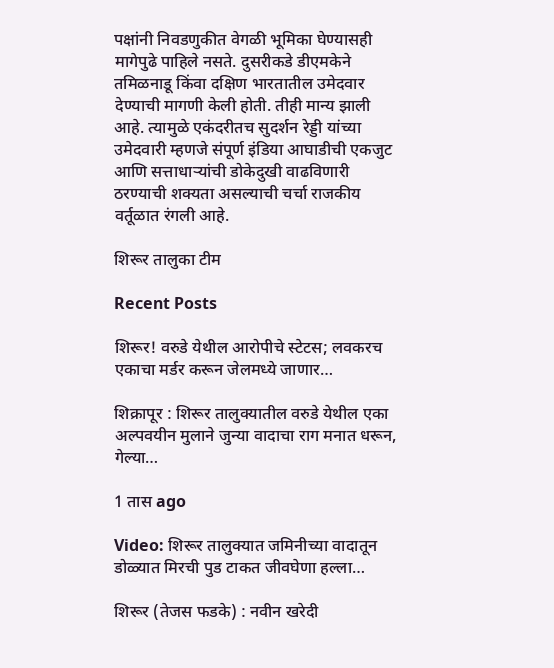पक्षांनी निवडणुकीत वेगळी भूमिका घेण्यासही मागेपुढे पाहिले नसते. दुसरीकडे डीएमकेने तमिळनाडू किंवा दक्षिण भारतातील उमेदवार देण्याची मागणी केली होती. तीही मान्य झाली आहे. त्यामुळे एकंदरीतच सुदर्शन रेड्डी यांच्या उमेदवारी म्हणजे संपूर्ण इंडिया आघाडीची एकजुट आणि सत्ताधाऱ्यांची डोकेदुखी वाढविणारी ठरण्याची शक्यता असल्याची चर्चा राजकीय वर्तूळात रंगली आहे.

शिरूर तालुका टीम

Recent Posts

शिरूर! वरुडे येथील आरोपीचे स्टेटस; लवकरच एकाचा मर्डर करून जेलमध्ये जाणार…

शिक्रापूर : शिरूर तालुक्यातील वरुडे येथील एका अल्पवयीन मुलाने जुन्या वादाचा राग मनात धरून, गेल्या…

1 तास ago

Video: शिरूर तालुक्यात जमिनीच्या वादातून डोळ्यात मिरची पुड टाकत जीवघेणा हल्ला…

शिरूर (तेजस फडके) : नवीन खरेदी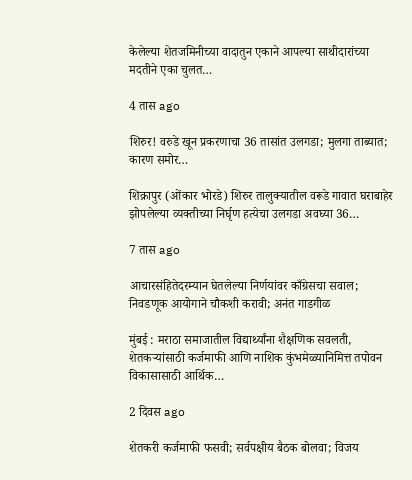केलेल्या शेतजमिनीच्या वादातुन एकाने आपल्या साथीदारांच्या मदतीने एका चुलत…

4 तास ago

शिरुर! वरुडे खून प्रकरणाचा 36 तासांत उलगडा; मुलगा ताब्यात; कारण समोर…

शिक्रापुर (ओंकार भोरडे) शिरुर तालुक्यातील वरूडे गावात घराबाहेर झोपलेल्या व्यक्तीच्या निर्घृण हत्येचा उलगडा अवघ्या 36…

7 तास ago

आचारसंहितेदरम्यान घेतलेल्या निर्णयांवर काँग्रेसचा सवाल; निवडणूक आयोगाने चौकशी करावी; अनंत गाडगीळ

मुंबई : मराठा समाजातील विद्यार्थ्यांना शैक्षणिक सवलती, शेतकऱ्यांसाठी कर्जमाफी आणि नाशिक कुंभमेळ्यानिमित्त तपोवन विकासासाठी आर्थिक…

2 दिवस ago

शेतकरी कर्जमाफी फसवी; सर्वपक्षीय बैठक बोलवा; विजय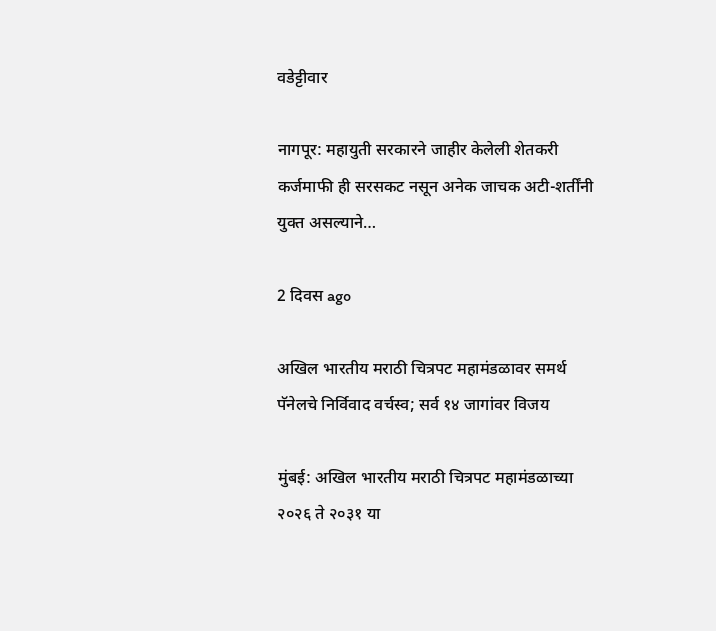वडेट्टीवार

नागपूर: महायुती सरकारने जाहीर केलेली शेतकरी कर्जमाफी ही सरसकट नसून अनेक जाचक अटी-शर्तींनी युक्त असल्याने…

2 दिवस ago

अखिल भारतीय मराठी चित्रपट महामंडळावर समर्थ पॅनेलचे निर्विवाद वर्चस्व; सर्व १४ जागांवर विजय

मुंबई: अखिल भारतीय मराठी चित्रपट महामंडळाच्या २०२६ ते २०३१ या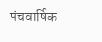पंचवार्षिक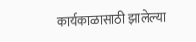कार्यकाळासाठी झालेल्या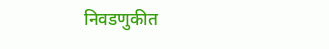निवडणुकीत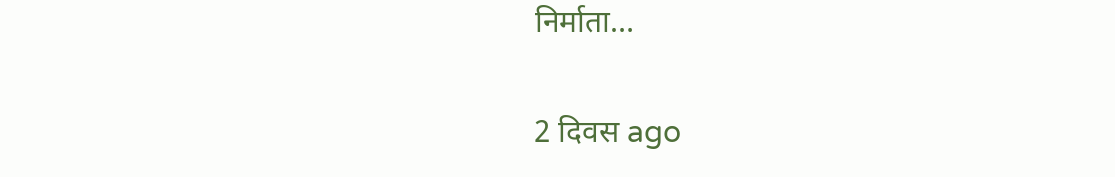निर्माता…

2 दिवस ago